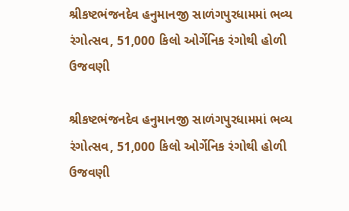શ્રીકષ્ટભંજનદેવ હનુમાનજી સાળંગપુરધામમાં ભવ્ય રંગોત્સવ, 51,000 કિલો ઓર્ગેનિક રંગોથી હોળી ઉજવણી

શ્રીકષ્ટભંજનદેવ હનુમાનજી સાળંગપુરધામમાં ભવ્ય રંગોત્સવ, 51,000 કિલો ઓર્ગેનિક રંગોથી હોળી ઉજવણી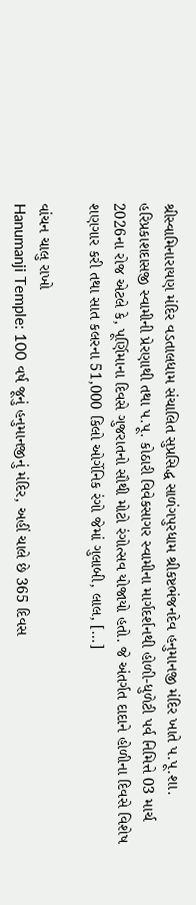શ્રીસ્વામિનારાયણ મંદિર વડતાલધામ સંચાલિત સુપ્રસિદ્ધ સાળંગપુરધામ શ્રીકષ્ટભંજનદેવ હનુમાનજી મંદિર ખાતે પ.પૂ.શા. હરિપ્રકાશદાસજી સ્વામીની પ્રેરણાથી તથા પ.પૂ. કોઠારી વિવેકસાગર સ્વામીના માર્ગદર્શનથી હોળી-ધુળેટી પર્વ નિમિત્તે 03 માર્ચ 2026ના રોજ એટલે કે, પૂર્ણિમાના દિવસે ગુજરાતનો સૌથી મોટો રંગોત્સવ યોજાયો હતો. જે અંતર્ગત દાદાને હોળીના દિવસે વિશેષ શણગાર કરી તથા સાત કલરના 51,000 કિલો ઓર્ગેનિક રંગો જેમાં ગુલાબી, લાલ, […]

વાંચન ચાલુ રાખો
Hanumanji Temple: 100 વર્ષ જૂનું હનુમાનજીનું મંદિર, અહીં ચાલે છે 365 દિવસ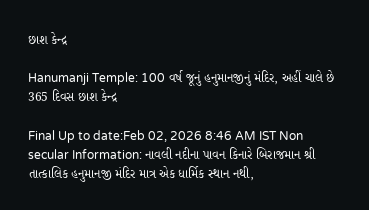છાશ કેન્દ્ર

Hanumanji Temple: 100 વર્ષ જૂનું હનુમાનજીનું મંદિર, અહીં ચાલે છે 365 દિવસ છાશ કેન્દ્ર

Final Up to date:Feb 02, 2026 8:46 AM IST Non secular Information: નાવલી નદીના પાવન કિનારે બિરાજમાન શ્રી તાત્કાલિક હનુમાનજી મંદિર માત્ર એક ધાર્મિક સ્થાન નથી,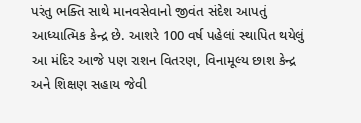પરંતુ ભક્તિ સાથે માનવસેવાનો જીવંત સંદેશ આપતું આધ્યાત્મિક કેન્દ્ર છે. આશરે 100 વર્ષ પહેલાં સ્થાપિત થયેલું આ મંદિર આજે પણ રાશન વિતરણ, વિનામૂલ્ય છાશ કેન્દ્ર અને શિક્ષણ સહાય જેવી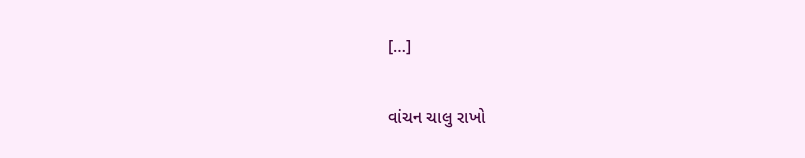[…]

વાંચન ચાલુ રાખો